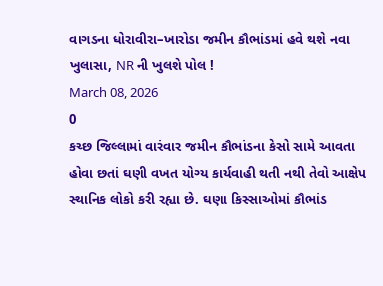વાગડના ધોરાવીરા–ખારોડા જમીન કૌભાંડમાં હવે થશે નવા ખુલાસા, NR ની ખુલશે પોલ !
March 08, 2026
0
કચ્છ જિલ્લામાં વારંવાર જમીન કૌભાંડના કેસો સામે આવતા હોવા છતાં ઘણી વખત યોગ્ય કાર્યવાહી થતી નથી તેવો આક્ષેપ સ્થાનિક લોકો કરી રહ્યા છે. ઘણા કિસ્સાઓમાં કૌભાંડ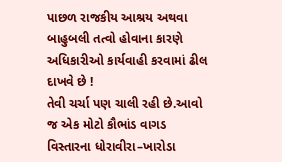પાછળ રાજકીય આશ્રય અથવા બાહુબલી તત્વો હોવાના કારણે અધિકારીઓ કાર્યવાહી કરવામાં ઢીલ દાખવે છે !
તેવી ચર્ચા પણ ચાલી રહી છે.આવો જ એક મોટો કૌભાંડ વાગડ વિસ્તારના ધોરાવીરા–ખારોડા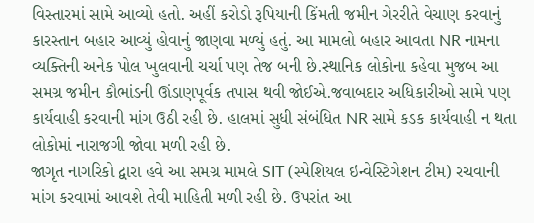વિસ્તારમાં સામે આવ્યો હતો. અહીં કરોડો રૂપિયાની કિંમતી જમીન ગેરરીતે વેચાણ કરવાનું કારસ્તાન બહાર આવ્યું હોવાનું જાણવા મળ્યું હતું. આ મામલો બહાર આવતા NR નામના વ્યક્તિની અનેક પોલ ખુલવાની ચર્ચા પણ તેજ બની છે.સ્થાનિક લોકોના કહેવા મુજબ આ સમગ્ર જમીન કૌભાંડની ઊંડાણપૂર્વક તપાસ થવી જોઈએ.જવાબદાર અધિકારીઓ સામે પણ કાર્યવાહી કરવાની માંગ ઉઠી રહી છે. હાલમાં સુધી સંબંધિત NR સામે કડક કાર્યવાહી ન થતા લોકોમાં નારાજગી જોવા મળી રહી છે.
જાગૃત નાગરિકો દ્વારા હવે આ સમગ્ર મામલે SIT (સ્પેશિયલ ઇન્વેસ્ટિગેશન ટીમ) રચવાની માંગ કરવામાં આવશે તેવી માહિતી મળી રહી છે. ઉપરાંત આ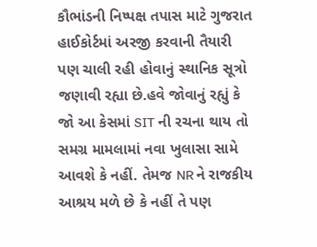કૌભાંડની નિષ્પક્ષ તપાસ માટે ગુજરાત હાઈકોર્ટમાં અરજી કરવાની તૈયારી પણ ચાલી રહી હોવાનું સ્થાનિક સૂત્રો જણાવી રહ્યા છે.હવે જોવાનું રહ્યું કે જો આ કેસમાં SIT ની રચના થાય તો સમગ્ર મામલામાં નવા ખુલાસા સામે આવશે કે નહીં. તેમજ NR ને રાજકીય આશ્રય મળે છે કે નહીં તે પણ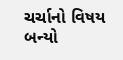ચર્ચાનો વિષય બન્યો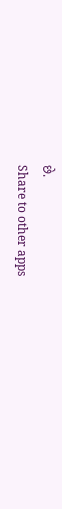છે.
Share to other apps